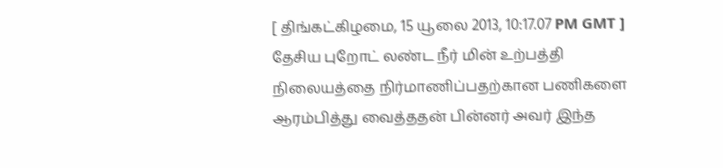[ திங்கட்கிழமை, 15 யூலை 2013, 10:17.07 PM GMT ]
தேசிய புறோட் லண்ட நீர் மின் உற்பத்தி நிலையத்தை நிர்மாணிப்பதற்கான பணிகளை ஆரம்பித்து வைத்ததன் பின்னர் அவர் இந்த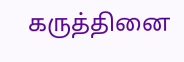கருத்தினை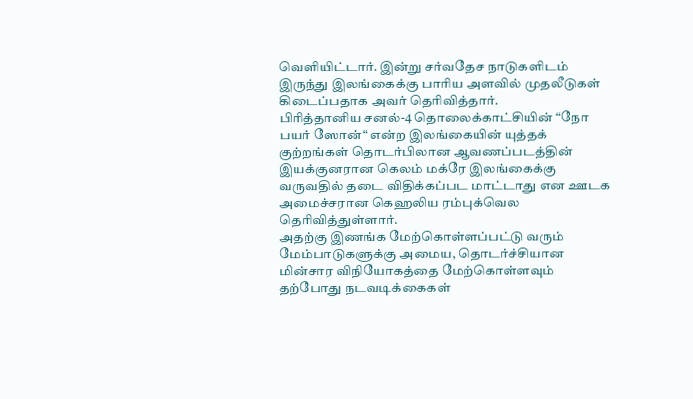வெளியிட்டார். இன்று சர்வதேச நாடுகளிடம் இருந்து இலங்கைக்கு பாரிய அளவில் முதலீடுகள் கிடைப்பதாக அவர் தெரிவித்தார்.
பிரித்தானிய சனல்-4 தொலைக்காட்சியின் “நோ பயர் ஸோன்“ என்ற இலங்கையின் யுத்தக் குற்றங்கள் தொடர்பிலான ஆவணப்படத்தின் இயக்குனரான கெலம் மக்ரே இலங்கைக்கு வருவதில் தடை விதிக்கப்பட மாட்டாது என ஊடக அமைச்சரான கெஹலிய ரம்புக்வெல தெரிவித்துள்ளார்.
அதற்கு இணங்க மேற்கொள்ளப்பட்டு வரும் மேம்பாடுகளுக்கு அமைய, தொடர்ச்சியான மின்சார விநியோகத்தை மேற்கொள்ளவும் தற்போது நடவடிக்கைகள்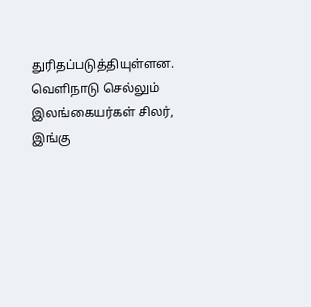துரிதப்படுத்தியுள்ளன.
வெளிநாடு செல்லும் இலங்கையர்கள் சிலர், இங்கு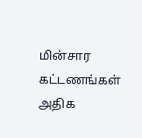மின்சார கட்டணங்கள் அதிக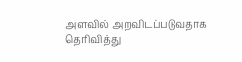அளவில் அறவிடப்படுவதாக தெரிவித்து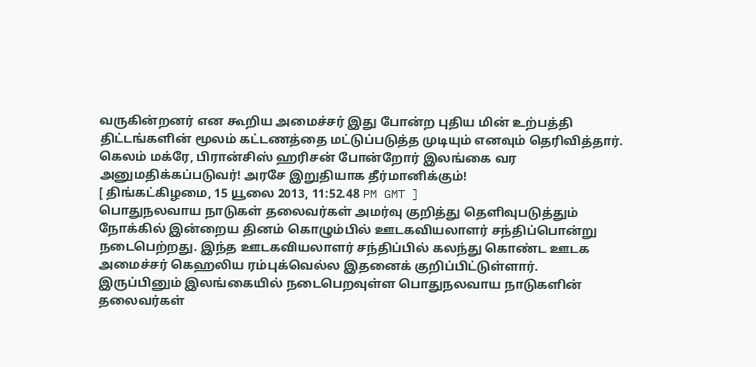வருகின்றனர் என கூறிய அமைச்சர் இது போன்ற புதிய மின் உற்பத்தி திட்டங்களின் மூலம் கட்டணத்தை மட்டுப்படுத்த முடியும் எனவும் தெரிவித்தார்.
கெலம் மக்ரே, பிரான்சிஸ் ஹரிசன் போன்றோர் இலங்கை வர அனுமதிக்கப்படுவர்! அரசே இறுதியாக தீர்மானிக்கும்!
[ திங்கட்கிழமை, 15 யூலை 2013, 11:52.48 PM GMT ]
பொதுநலவாய நாடுகள் தலைவர்கள் அமர்வு குறித்து தெளிவுபடுத்தும் நோக்கில் இன்றைய தினம் கொழும்பில் ஊடகவியலாளர் சந்திப்பொன்று நடைபெற்றது. இந்த ஊடகவியலாளர் சந்திப்பில் கலந்து கொண்ட ஊடக அமைச்சர் கெஹலிய ரம்புக்வெல்ல இதனைக் குறிப்பிட்டுள்ளார்.
இருப்பினும் இலங்கையில் நடைபெறவுள்ள பொதுநலவாய நாடுகளின் தலைவர்கள்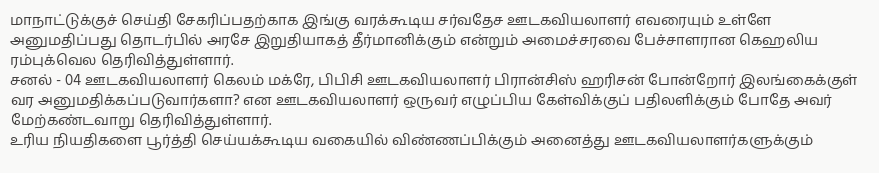மாநாட்டுக்குச் செய்தி சேகரிப்பதற்காக இங்கு வரக்கூடிய சர்வதேச ஊடகவியலாளர் எவரையும் உள்ளே அனுமதிப்பது தொடர்பில் அரசே இறுதியாகத் தீர்மானிக்கும் என்றும் அமைச்சரவை பேச்சாளரான கெஹலிய ரம்புக்வெல தெரிவித்துள்ளார்.
சனல் - 04 ஊடகவியலாளர் கெலம் மக்ரே, பிபிசி ஊடகவியலாளர் பிரான்சிஸ் ஹரிசன் போன்றோர் இலங்கைக்குள் வர அனுமதிக்கப்படுவார்களா? என ஊடகவியலாளர் ஒருவர் எழுப்பிய கேள்விக்குப் பதிலளிக்கும் போதே அவர் மேற்கண்டவாறு தெரிவித்துள்ளார்.
உரிய நியதிகளை பூர்த்தி செய்யக்கூடிய வகையில் விண்ணப்பிக்கும் அனைத்து ஊடகவியலாளர்களுக்கும்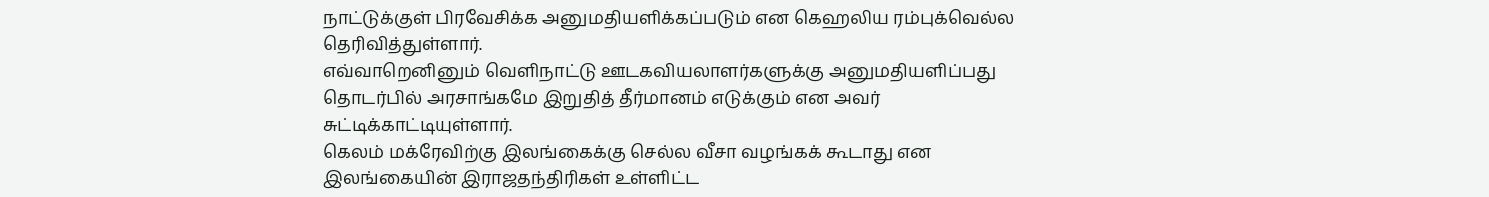நாட்டுக்குள் பிரவேசிக்க அனுமதியளிக்கப்படும் என கெஹலிய ரம்புக்வெல்ல தெரிவித்துள்ளார்.
எவ்வாறெனினும் வெளிநாட்டு ஊடகவியலாளர்களுக்கு அனுமதியளிப்பது தொடர்பில் அரசாங்கமே இறுதித் தீர்மானம் எடுக்கும் என அவர் சுட்டிக்காட்டியுள்ளார்.
கெலம் மக்ரேவிற்கு இலங்கைக்கு செல்ல வீசா வழங்கக் கூடாது என இலங்கையின் இராஜதந்திரிகள் உள்ளிட்ட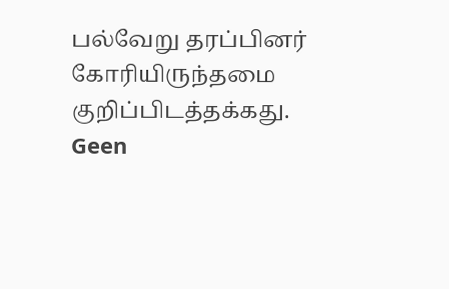பல்வேறு தரப்பினர் கோரியிருந்தமை குறிப்பிடத்தக்கது.
Geen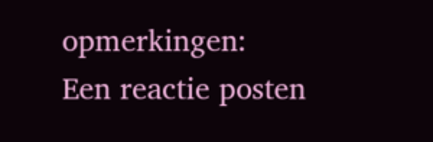opmerkingen:
Een reactie posten